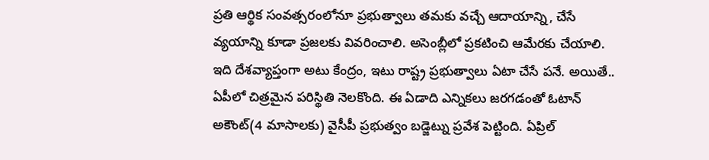ప్రతి ఆర్థిక సంవత్సరంలోనూ ప్రభుత్వాలు తమకు వచ్చే ఆదాయాన్ని, చేసే వ్యయాన్ని కూడా ప్రజలకు వివరించాలి. అసెంబ్లీలో ప్రకటించి ఆమేరకు చేయాలి. ఇది దేశవ్యాప్తంగా అటు కేంద్రం, ఇటు రాష్ట్ర ప్రభుత్వాలు ఏటా చేసే పనే. అయితే.. ఏపీలో చిత్రమైన పరిస్థితి నెలకొంది. ఈ ఏడాది ఎన్నికలు జరగడంతో ఓటాన్ అకౌంట్(4 మాసాలకు) వైసీపీ ప్రభుత్వం బడ్జెట్ను ప్రవేశ పెట్టింది. ఏప్రిల్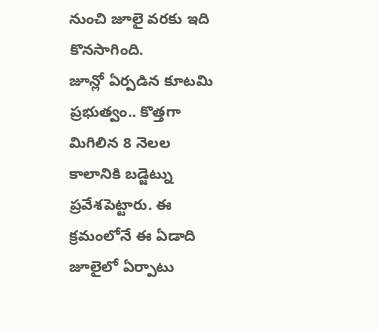నుంచి జూలై వరకు ఇది కొనసాగింది.
జూన్లో ఏర్పడిన కూటమి ప్రభుత్వం.. కొత్తగా మిగిలిన 8 నెలల కాలానికి బడ్జెట్ను ప్రవేశపెట్టారు. ఈ క్రమంలోనే ఈ ఏడాది జూలైలో ఏర్పాటు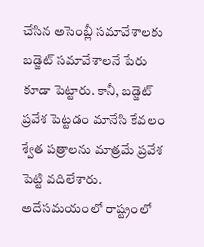చేసిన అసెంబ్లీ సమావేశాలకు బడ్జెట్ సమావేశాలనే పేరు కూడా పెట్టారు. కానీ, బడ్జెట్ ప్రవేశ పెట్టడం మానేసి కేవలం శ్వేత పత్రాలను మాత్రమే ప్రవేశ పెట్టి వదిలేశారు. అదేసమయంలో రాష్ట్రంలో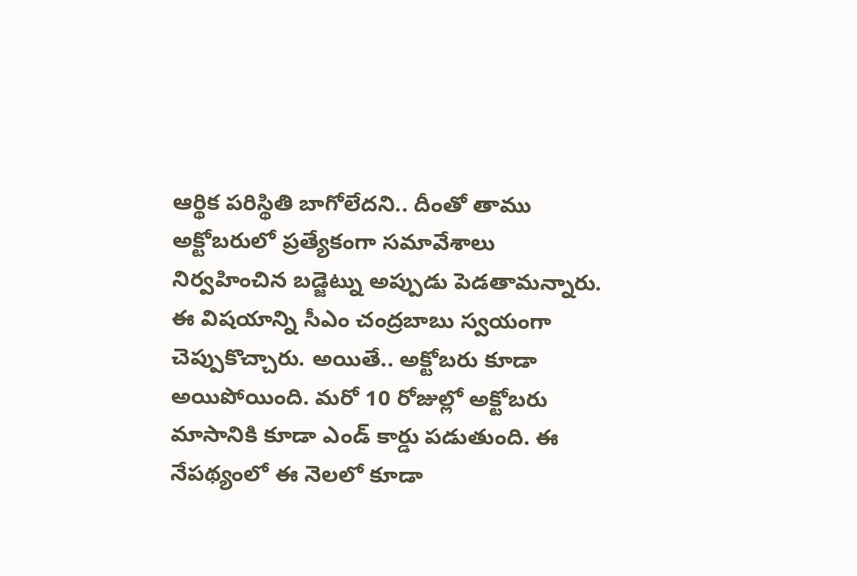ఆర్థిక పరిస్థితి బాగోలేదని.. దీంతో తాము అక్టోబరులో ప్రత్యేకంగా సమావేశాలు నిర్వహించిన బడ్జెట్ను అప్పుడు పెడతామన్నారు.
ఈ విషయాన్ని సీఎం చంద్రబాబు స్వయంగా చెప్పుకొచ్చారు. అయితే.. అక్టోబరు కూడా అయిపోయింది. మరో 10 రోజుల్లో అక్టోబరు మాసానికి కూడా ఎండ్ కార్డు పడుతుంది. ఈ నేపథ్యంలో ఈ నెలలో కూడా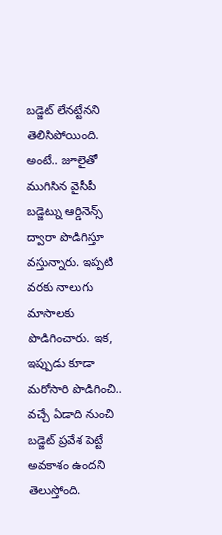బడ్జెట్ లేనట్టేనని తెలిసిపోయింది. అంటే.. జూలైతో ముగిసిన వైసీపీ బడ్జెట్ను ఆర్డినెన్స్ ద్వారా పొడిగిస్తూ వస్తున్నారు. ఇప్పటి వరకు నాలుగు మాసాలకు పొడిగించారు. ఇక, ఇప్పుడు కూడా మరోసారి పొడిగించి.. వచ్చే ఏడాది నుంచి బడ్జెట్ ప్రవేశ పెట్టే అవకాశం ఉందని తెలుస్తోంది.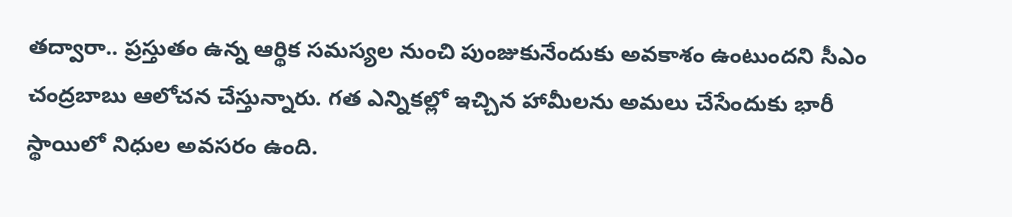తద్వారా.. ప్రస్తుతం ఉన్న ఆర్థిక సమస్యల నుంచి పుంజుకునేందుకు అవకాశం ఉంటుందని సీఎం చంద్రబాబు ఆలోచన చేస్తున్నారు. గత ఎన్నికల్లో ఇచ్చిన హామీలను అమలు చేసేందుకు భారీ స్థాయిలో నిధుల అవసరం ఉంది.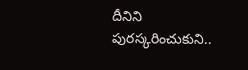దీనిని పురస్కరించుకుని..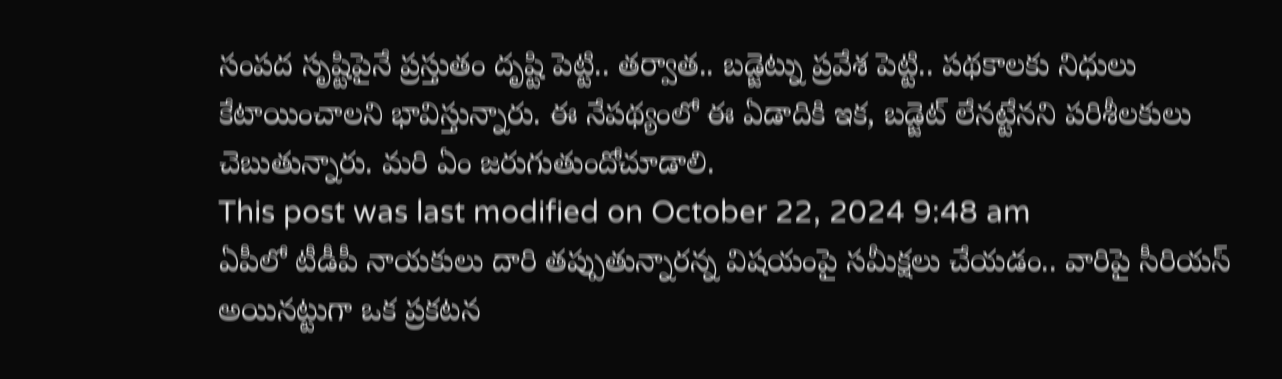సంపద సృష్టిపైనే ప్రస్తుతం దృష్టి పెట్టి.. తర్వాత.. బడ్జెట్ను ప్రవేశ పెట్టి.. పథకాలకు నిధులు కేటాయించాలని భావిస్తున్నారు. ఈ నేపథ్యంలో ఈ ఏడాదికి ఇక, బడ్జెట్ లేనట్టేనని పరిశీలకులు చెబుతున్నారు. మరి ఏం జరుగుతుందోచూడాలి.
This post was last modified on October 22, 2024 9:48 am
ఏపీలో టీడీపీ నాయకులు దారి తప్పుతున్నారన్న విషయంపై సమీక్షలు చేయడం.. వారిపై సీరియస్ అయినట్టుగా ఒక ప్రకటన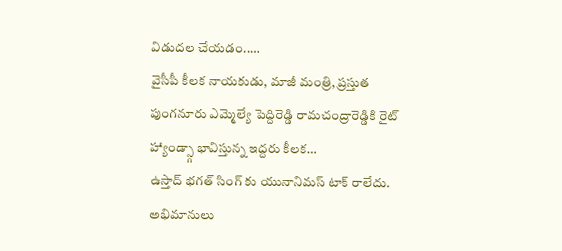విడుదల చేయడం..…
వైసీపీ కీలక నాయకుడు, మాజీ మంత్రి, ప్రస్తుత పుంగనూరు ఎమ్మెల్యే పెద్దిరెడ్డి రామచంద్రారెడ్డికి రైట్ హ్యాండ్స్గా భావిస్తున్న ఇద్దరు కీలక…
ఉస్తాద్ భగత్ సింగ్ కు యునానిమస్ టాక్ రాలేదు. అభిమానులు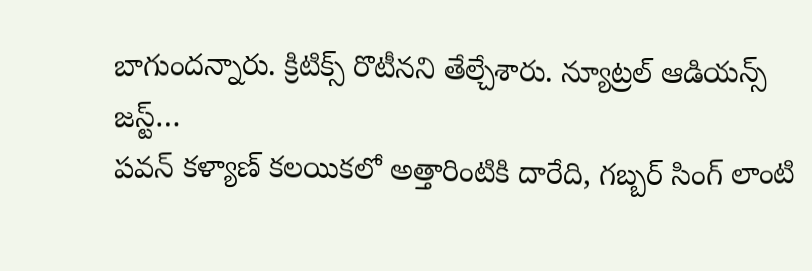బాగుందన్నారు. క్రిటిక్స్ రొటీనని తేల్చేశారు. న్యూట్రల్ ఆడియన్స్ జస్ట్…
పవన్ కళ్యాణ్ కలయికలో అత్తారింటికి దారేది, గబ్బర్ సింగ్ లాంటి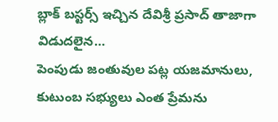బ్లాక్ బస్టర్స్ ఇచ్చిన దేవిశ్రీ ప్రసాద్ తాజాగా విడుదలైన…
పెంపుడు జంతువుల పట్ల యజమానులు, కుటుంబ సభ్యులు ఎంత ప్రేమను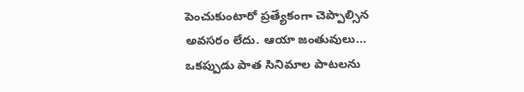పెంచుకుంటారో ప్రత్యేకంగా చెప్పాల్సిన అవసరం లేదు. ఆయా జంతువులు…
ఒకప్పుడు పాత సినిమాల పాటలను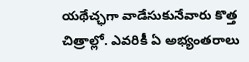యథేచ్ఛగా వాడేసుకునేవారు కొత్త చిత్రాల్లో. ఎవరికీ ఏ అభ్యంతరాలు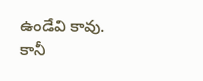ఉండేవి కావు. కానీ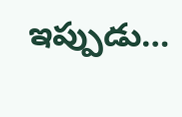ఇప్పుడు…